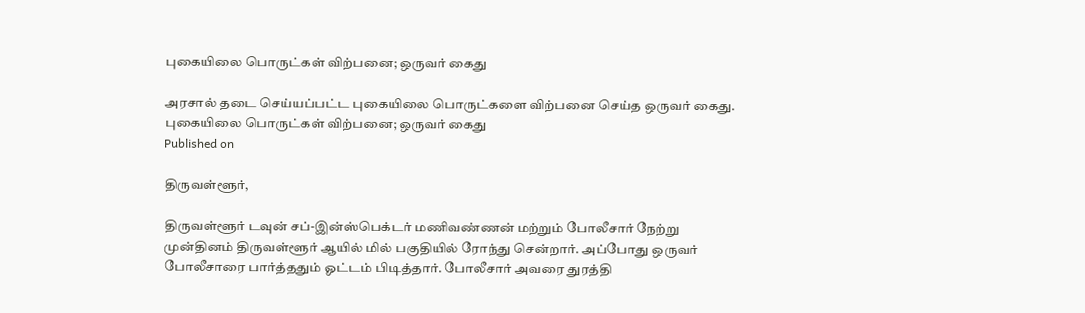புகையிலை பொருட்கள் விற்பனை; ஒருவர் கைது

அரசால் தடை செய்யப்பட்ட புகையிலை பொருட்களை விற்பனை செய்த ஒருவர் கைது.
புகையிலை பொருட்கள் விற்பனை; ஒருவர் கைது
Published on

திருவள்ளூர்,

திருவள்ளூர் டவுன் சப்-இன்ஸ்பெக்டர் மணிவண்ணன் மற்றும் போலீசார் நேற்று முன்தினம் திருவள்ளூர் ஆயில் மில் பகுதியில் ரோந்து சென்றார். அப்போது ஒருவர் போலீசாரை பார்த்ததும் ஓட்டம் பிடித்தார். போலீசார் அவரை துரத்தி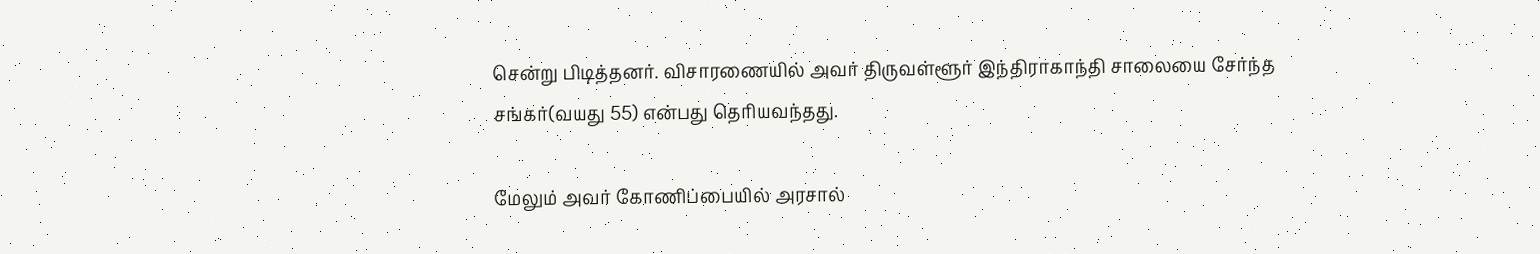சென்று பிடித்தனர். விசாரணையில் அவர் திருவள்ளூர் இந்திராகாந்தி சாலையை சேர்ந்த சங்கர்(வயது 55) என்பது தெரியவந்தது.

மேலும் அவர் கோணிப்பையில் அரசால்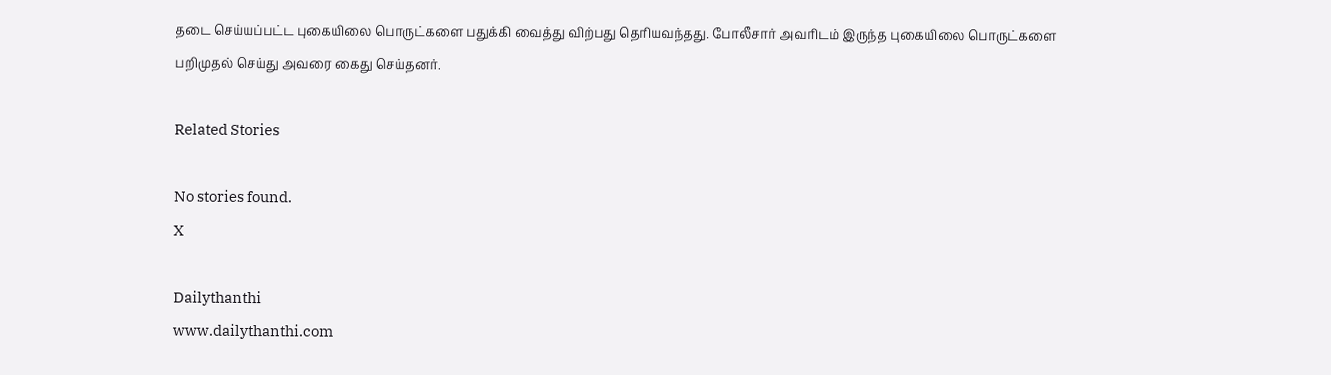தடை செய்யப்பட்ட புகையிலை பொருட்களை பதுக்கி வைத்து விற்பது தெரியவந்தது. போலீசார் அவரிடம் இருந்த புகையிலை பொருட்களை பறிமுதல் செய்து அவரை கைது செய்தனர்.

Related Stories

No stories found.
X

Dailythanthi
www.dailythanthi.com